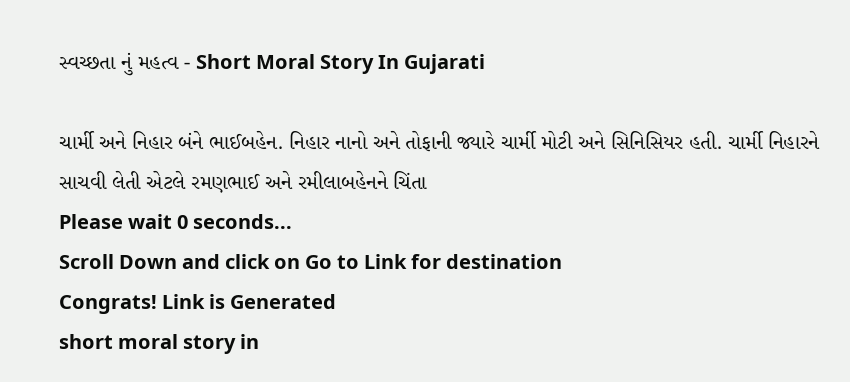સ્વચ્છતા નું મહત્વ - Short Moral Story In Gujarati

ચાર્મી અને નિહાર બંને ભાઈબહેન. નિહાર નાનો અને તોફાની જ્યારે ચાર્મી મોટી અને સિનિસિયર હતી. ચાર્મી નિહારને સાચવી લેતી એટલે રમણભાઈ અને રમીલાબહેનને ચિંતા
Please wait 0 seconds...
Scroll Down and click on Go to Link for destination
Congrats! Link is Generated
short moral story in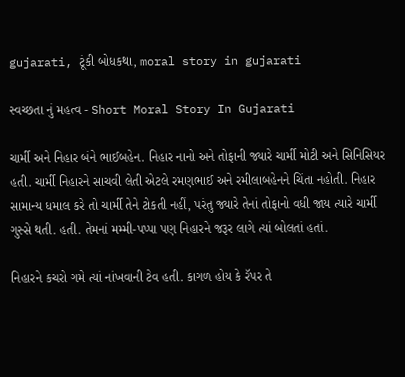gujarati, ટૂંકી બોધકથા, moral story in gujarati

સ્વચ્છતા નું મહત્વ - Short Moral Story In Gujarati

ચાર્મી અને નિહાર બંને ભાઈબહેન. નિહાર નાનો અને તોફાની જ્યારે ચાર્મી મોટી અને સિનિસિયર હતી. ચાર્મી નિહારને સાચવી લેતી એટલે રમણભાઈ અને રમીલાબહેનને ચિંતા નહોતી. નિહાર સામાન્ય ધમાલ કરે તો ચાર્મી તેને ટોકતી નહીં, પરંતુ જ્યારે તેનાં તોફાનો વધી જાય ત્યારે ચાર્મી ગુસ્સે થતી. હતી. તેમનાં મમ્મી-પપ્પા પણ નિહારને જરૂર લાગે ત્યાં બોલતાં હતાં.

નિહારને કચરો ગમે ત્યાં નાંખવાની ટેવ હતી. કાગળ હોય કે રૅપર તે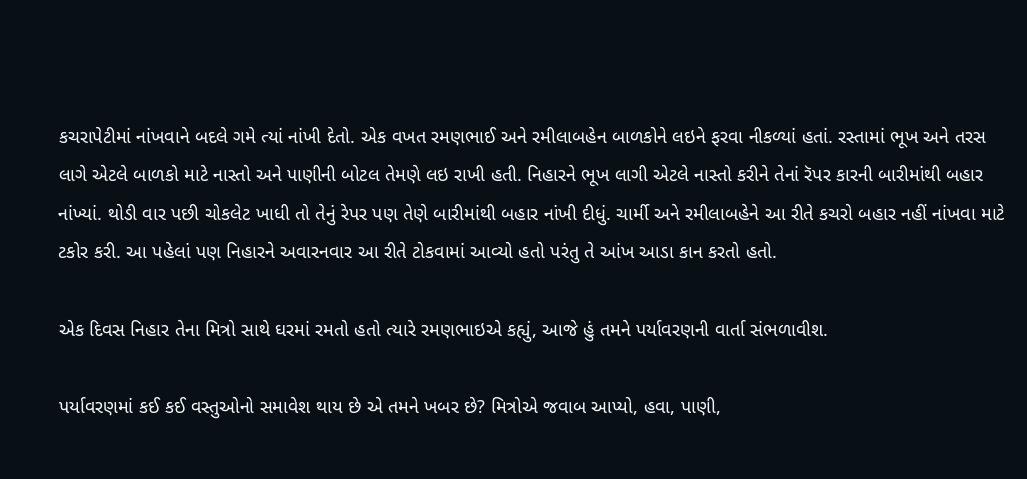કચરાપેટીમાં નાંખવાને બદલે ગમે ત્યાં નાંખી દેતો. એક વખત રમણભાઈ અને રમીલાબહેન બાળકોને લઇને ફરવા નીકળ્યાં હતાં. રસ્તામાં ભૂખ અને તરસ લાગે એટલે બાળકો માટે નાસ્તો અને પાણીની બોટલ તેમણે લઇ રાખી હતી. નિહારને ભૂખ લાગી એટલે નાસ્તો કરીને તેનાં રૅપર કારની બારીમાંથી બહાર નાંખ્યાં. થોડી વાર પછી ચોકલેટ ખાધી તો તેનું રેપર પણ તેણે બારીમાંથી બહાર નાંખી દીધું. ચાર્મી અને રમીલાબહેને આ રીતે કચરો બહાર નહીં નાંખવા માટે ટકોર કરી. આ પહેલાં પણ નિહારને અવારનવાર આ રીતે ટોકવામાં આવ્યો હતો પરંતુ તે આંખ આડા કાન કરતો હતો.

એક દિવસ નિહાર તેના મિત્રો સાથે ઘરમાં રમતો હતો ત્યારે રમણભાઇએ કહ્યું, આજે હું તમને પર્યાવરણની વાર્તા સંભળાવીશ.

પર્યાવરણમાં કઈ કઈ વસ્તુઓનો સમાવેશ થાય છે એ તમને ખબર છે? મિત્રોએ જવાબ આપ્યો, હવા, પાણી,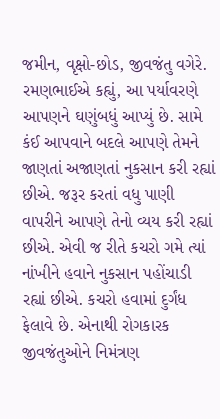જમીન, વૃક્ષો-છોડ, જીવજંતુ વગેરે. રમણભાઈએ કહ્યું, આ પર્યાવરણે આપણને ઘણુંબધું આપ્યું છે. સામે કંઈ આપવાને બદલે આપણે તેમને જાણતાં અજાણતાં નુકસાન કરી રહ્યાં છીએ. જરૂર કરતાં વધુ પાણી વાપરીને આપણે તેનો વ્યય કરી રહ્યાં છીએ. એવી જ રીતે કચરો ગમે ત્યાં નાંખીને હવાને નુકસાન પહોંચાડી રહ્યાં છીએ. કચરો હવામાં દુર્ગંધ ફેલાવે છે. એનાથી રોગકારક જીવજંતુઓને નિમંત્રણ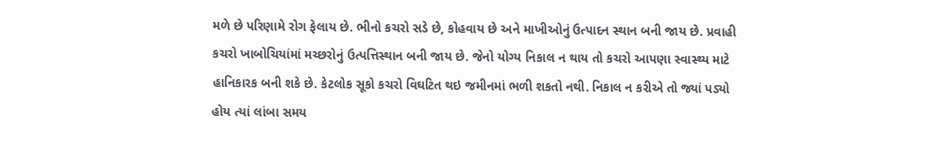મળે છે પરિણામે રોગ ફેલાય છે. ભીનો કચરો સડે છે, કોહવાય છે અને માખીઓનું ઉત્પાદન સ્થાન બની જાય છે. પ્રવાહી કચરો ખાબોચિયાંમાં મચ્છરોનું ઉત્પત્તિસ્થાન બની જાય છે. જેનો યોગ્ય નિકાલ ન થાય તો કચરો આપણા સ્વાસ્થ્ય માટે હાનિકારક બની શકે છે. કેટલોક સૂકો કચરો વિઘટિત થઇ જમીનમાં ભળી શકતો નથી. નિકાલ ન કરીએ તો જ્યાં પડ્યો હોય ત્યાં લાંબા સમય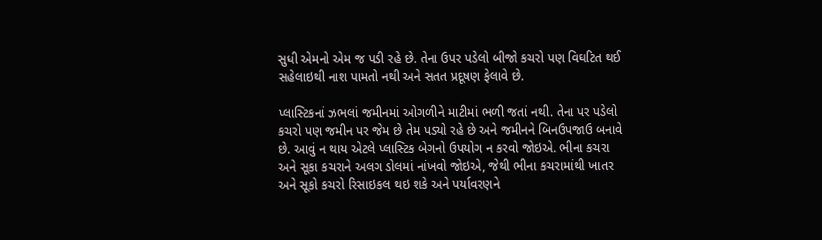સુધી એમનો એમ જ પડી રહે છે. તેના ઉપર પડેલો બીજો કચરો પણ વિઘટિત થઈ સહેલાઇથી નાશ પામતો નથી અને સતત પ્રદૂષણ ફેલાવે છે.

પ્લાસ્ટિકનાં ઝભલાં જમીનમાં ઓગળીને માટીમાં ભળી જતાં નથી. તેના પર પડેલો કચરો પણ જમીન પર જેમ છે તેમ પડ્યો રહે છે અને જમીનને બિનઉપજાઉ બનાવે છે. આવું ન થાય એટલે પ્લાસ્ટિક બેગનો ઉપયોગ ન કરવો જોઇએ. ભીના કચરા અને સૂકા કચરાને અલગ ડોલમાં નાંખવો જોઇએ, જેથી ભીના કચરામાંથી ખાતર અને સૂકો કચરો રિસાઇકલ થઇ શકે અને પર્યાવરણને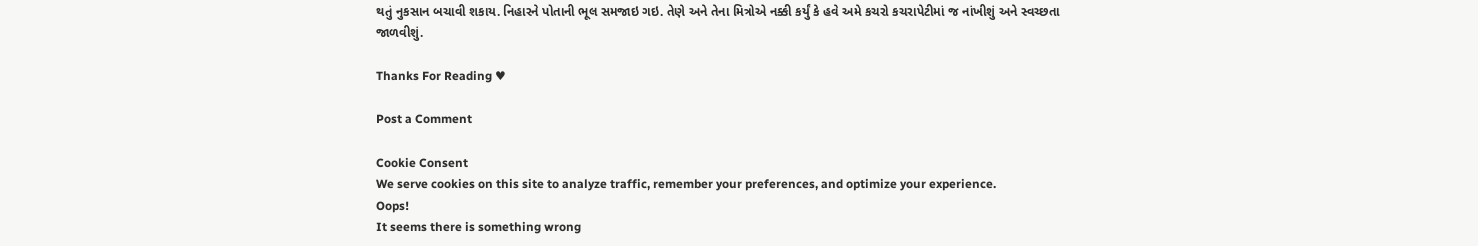થતું નુકસાન બચાવી શકાય. નિહારને પોતાની ભૂલ સમજાઇ ગઇ. તેણે અને તેના મિત્રોએ નક્કી કર્યું કે હવે અમે કચરો કચરાપેટીમાં જ નાંખીશું અને સ્વચ્છતા જાળવીશું.

Thanks For Reading ♥

Post a Comment

Cookie Consent
We serve cookies on this site to analyze traffic, remember your preferences, and optimize your experience.
Oops!
It seems there is something wrong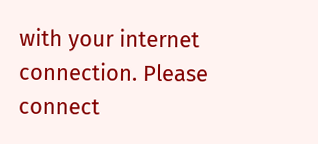with your internet connection. Please connect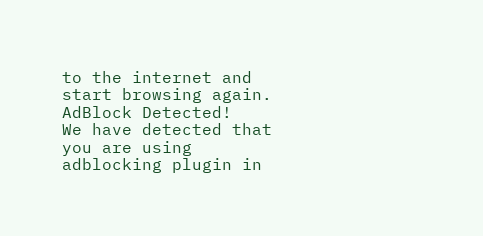to the internet and start browsing again.
AdBlock Detected!
We have detected that you are using adblocking plugin in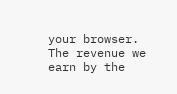your browser.
The revenue we earn by the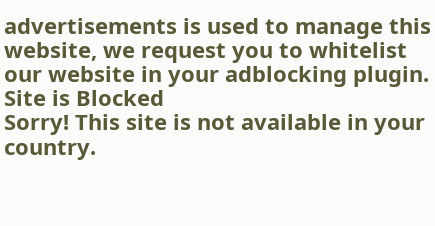advertisements is used to manage this website, we request you to whitelist our website in your adblocking plugin.
Site is Blocked
Sorry! This site is not available in your country.